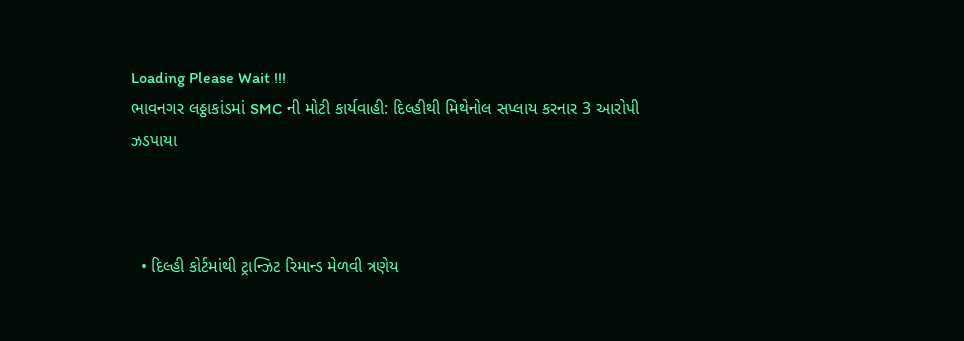Loading Please Wait !!!
ભાવનગર લઠ્ઠાકાંડમાં SMC ની મોટી કાર્યવાહી: દિલ્હીથી મિથેનોલ સપ્લાય કરનાર 3 આરોપી ઝડપાયા



  • દિલ્હી કોર્ટમાંથી ટ્રાન્ઝિટ રિમાન્ડ મેળવી ત્રણેય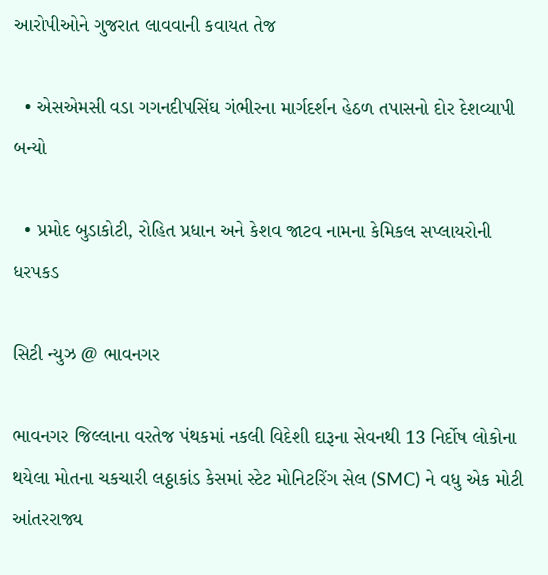આરોપીઓને ગુજરાત લાવવાની કવાયત તેજ

  • એસએમસી વડા ગગનદીપસિંઘ ગંભીરના માર્ગદર્શન હેઠળ તપાસનો દોર દેશવ્યાપી બન્યો

  • પ્રમોદ બુડાકોટી, રોહિત પ્રધાન અને કેશવ જાટવ નામના કેમિકલ સપ્લાયરોની ધરપકડ

સિટી ન્યુઝ @ ભાવનગર

ભાવનગર જિલ્લાના વરતેજ પંથકમાં નકલી વિદેશી દારૂના સેવનથી 13 નિર્દોષ લોકોના થયેલા મોતના ચકચારી લઠ્ઠાકાંડ કેસમાં સ્ટેટ મોનિટરિંગ સેલ (SMC) ને વધુ એક મોટી આંતરરાજ્ય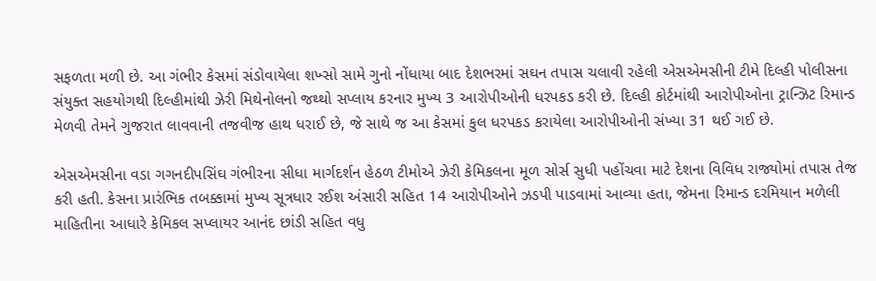સફળતા મળી છે. આ ગંભીર કેસમાં સંડોવાયેલા શખ્સો સામે ગુનો નોંધાયા બાદ દેશભરમાં સઘન તપાસ ચલાવી રહેલી એસએમસીની ટીમે દિલ્હી પોલીસના સંયુક્ત સહયોગથી દિલ્હીમાંથી ઝેરી મિથેનોલનો જથ્થો સપ્લાય કરનાર મુખ્ય 3 આરોપીઓની ધરપકડ કરી છે. દિલ્હી કોર્ટમાંથી આરોપીઓના ટ્રાન્ઝિટ રિમાન્ડ મેળવી તેમને ગુજરાત લાવવાની તજવીજ હાથ ધરાઈ છે, જે સાથે જ આ કેસમાં કુલ ધરપકડ કરાયેલા આરોપીઓની સંખ્યા 31 થઈ ગઈ છે.

એસએમસીના વડા ગગનદીપસિંઘ ગંભીરના સીધા માર્ગદર્શન હેઠળ ટીમોએ ઝેરી કેમિકલના મૂળ સોર્સ સુધી પહોંચવા માટે દેશના વિવિધ રાજ્યોમાં તપાસ તેજ કરી હતી. કેસના પ્રારંભિક તબક્કામાં મુખ્ય સૂત્રધાર રઈશ અંસારી સહિત 14 આરોપીઓને ઝડપી પાડવામાં આવ્યા હતા, જેમના રિમાન્ડ દરમિયાન મળેલી માહિતીના આધારે કેમિકલ સપ્લાયર આનંદ છાંડી સહિત વધુ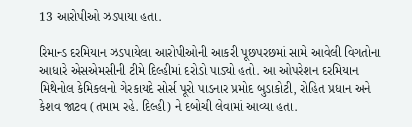13 આરોપીઓ ઝડપાયા હતા.

રિમાન્ડ દરમિયાન ઝડપાયેલા આરોપીઓની આકરી પૂછપરછમાં સામે આવેલી વિગતોના આધારે એસએમસીની ટીમે દિલ્હીમાં દરોડો પાડ્યો હતો. આ ઓપરેશન દરમિયાન મિથેનોલ કેમિકલનો ગેરકાયદે સોર્સ પૂરો પાડનાર પ્રમોદ બુડાકોટી, રોહિત પ્રધાન અને કેશવ જાટવ (તમામ રહે. દિલ્હી) ને દબોચી લેવામાં આવ્યા હતા.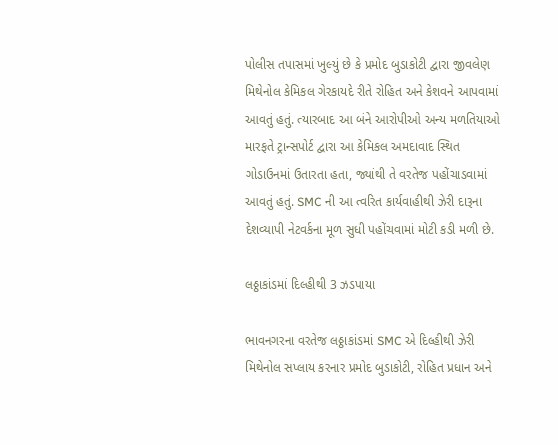પોલીસ તપાસમાં ખુલ્યું છે કે પ્રમોદ બુડાકોટી દ્વારા જીવલેણ મિથેનોલ કેમિકલ ગેરકાયદે રીતે રોહિત અને કેશવને આપવામાં આવતું હતું. ત્યારબાદ આ બંને આરોપીઓ અન્ય મળતિયાઓ મારફતે ટ્રાન્સપોર્ટ દ્વારા આ કેમિકલ અમદાવાદ સ્થિત ગોડાઉનમાં ઉતારતા હતા, જ્યાંથી તે વરતેજ પહોંચાડવામાં આવતું હતું. SMC ની આ ત્વરિત કાર્યવાહીથી ઝેરી દારૂના દેશવ્યાપી નેટવર્કના મૂળ સુધી પહોંચવામાં મોટી કડી મળી છે.

લઠ્ઠાકાંડમાં દિલ્હીથી 3 ઝડપાયા

ભાવનગરના વરતેજ લઠ્ઠાકાંડમાં SMC એ દિલ્હીથી ઝેરી મિથેનોલ સપ્લાય કરનાર પ્રમોદ બુડાકોટી, રોહિત પ્રધાન અને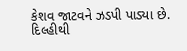કેશવ જાટવને ઝડપી પાડ્યા છે. દિલ્હીથી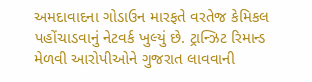અમદાવાદના ગોડાઉન મારફતે વરતેજ કેમિકલ પહોંચાડવાનું નેટવર્ક ખુલ્યું છે. ટ્રાન્ઝિટ રિમાન્ડ મેળવી આરોપીઓને ગુજરાત લાવવાની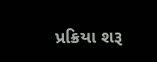પ્રક્રિયા શરૂ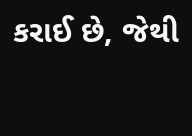કરાઈ છે, જેથી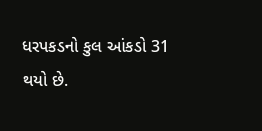ધરપકડનો કુલ આંકડો 31 થયો છે.